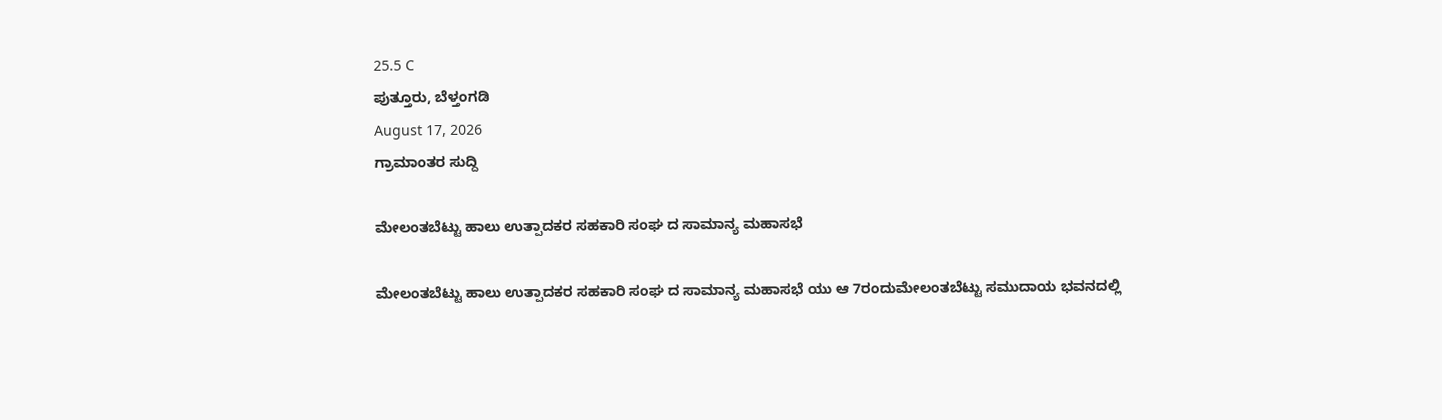25.5 C
ಪುತ್ತೂರು, ಬೆಳ್ತಂಗಡಿ
August 17, 2026
ಗ್ರಾಮಾಂತರ ಸುದ್ದಿ

ಮೇಲಂತಬೆಟ್ಟು ಹಾಲು ಉತ್ಪಾದಕರ ಸಹಕಾರಿ ಸಂಘ ದ ಸಾಮಾನ್ಯ ಮಹಾಸಭೆ

ಮೇಲಂತಬೆಟ್ಟು ಹಾಲು ಉತ್ಪಾದಕರ ಸಹಕಾರಿ ಸಂಘ ದ ಸಾಮಾನ್ಯ ಮಹಾಸಭೆ ಯು ಆ 7ರಂದುಮೇಲಂತಬೆಟ್ಟು ಸಮುದಾಯ ಭವನದಲ್ಲಿ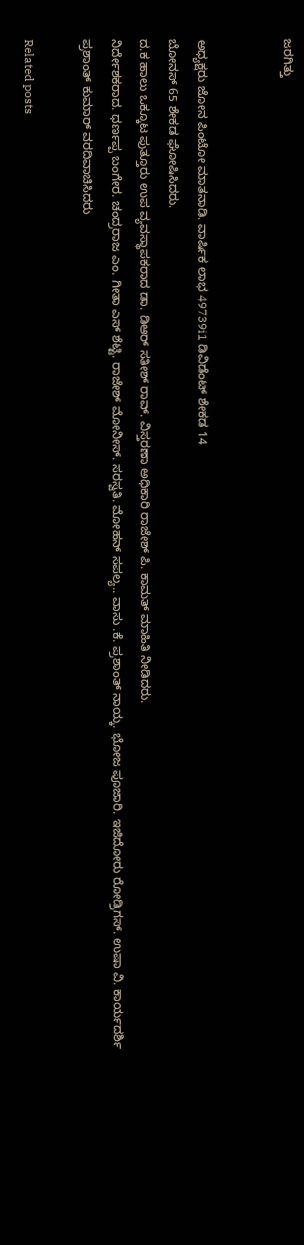ಜರಗಿತ್ತು


ಅಧ್ಯಕ್ಷರು ಜೋನ ಪಿಂಟೋ ಮಾತನಾಡಿ. ವಾರ್ಷಿಕ ಲಾಭ 49739i1 ಡಿವಿಡೆಂಟ್ ಶೇಕಡ 14
ಬೋನಸ್ 65 ಶೇಕಡ ಘೋಷಿಸಿದರು.
ದ.ಕ ಹಾಲು ಒಕ್ಕೂಟ ಪುತ್ತೂರು ಉಪ ವ್ಯವಸ್ಥಾಪಕರಾದ ಡಾ. ಡಿಆರ್ ಸತೀಶ್ ರಾವ್. ವಿಸ್ತರಣಾ ಅಧಿಕಾರಿ ರಾಜೇಶ್ ಪಿ. ಕಾಮತ್ ಮಾಹಿತಿ ನೀಡಿದರು.
ನಿರ್ದೇಶಕರಾದ. ಧರ್ಣಪ್ಪ ಬಂಗೇರ. ಚಂದ್ರರಾಜ ಎಂ. ಗೀತಾ ಎಸ್ ಶೆಟ್ಟಿ. ರಾಜೇಶ್ ಮೋನೀಸ್. ಸರಸ್ವತಿ. ಮೋಹನ್ ಸಪಲ್ಯ.. ವಾಸು .ಕೆ. ಪ್ರಶಾಂತ್ ನಾಯ್ಕ. ಭೋಜ ಪೂಜಾರಿ. ಇಜಿದೋರು ರೋಡ್ರಿಗಸ್. ಉಷಾ ವಿ. ಕಾರ್ಯದರ್ಶಿ ಪ್ರಶಾಂತ್ ಕುಮಾರ್ ವರದಿವಾಚಿಸಿದರು

Related posts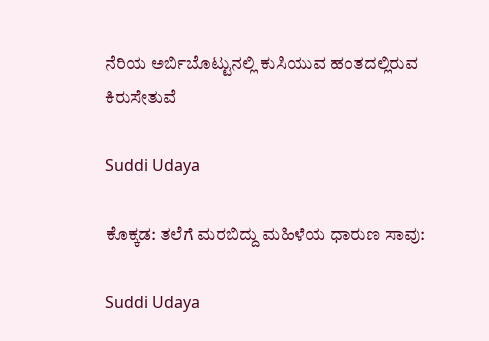ನೆರಿಯ ಅರ್ಬಿಬೊಟ್ಟುನಲ್ಲಿ ಕುಸಿಯುವ ಹಂತದಲ್ಲಿರುವ ಕಿರುಸೇತುವೆ

Suddi Udaya

ಕೊಕ್ಕಡ: ತಲೆಗೆ ಮರಬಿದ್ದು ಮಹಿಳೆಯ ಧಾರುಣ ಸಾವು:

Suddi Udaya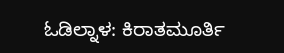ಓಡಿಲ್ನಾಳ: ಕಿರಾತಮೂರ್ತಿ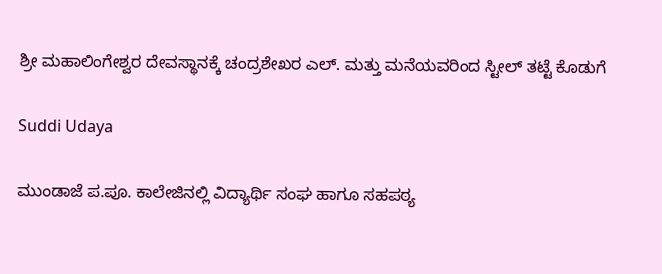ಶ್ರೀ ಮಹಾಲಿಂಗೇಶ್ವರ ದೇವಸ್ಥಾನಕ್ಕೆ ಚಂದ್ರಶೇಖರ ಎಲ್. ಮತ್ತು ಮನೆಯವರಿಂದ ಸ್ಟೀಲ್ ತಟ್ಟೆ ಕೊಡುಗೆ

Suddi Udaya

ಮುಂಡಾಜೆ ಪ.ಪೂ. ಕಾಲೇಜಿನಲ್ಲಿ ವಿದ್ಯಾರ್ಥಿ ಸಂಘ ಹಾಗೂ ಸಹಪಠ್ಯ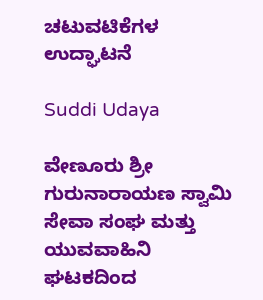ಚಟುವಟಿಕೆಗಳ ಉದ್ಘಾಟನೆ

Suddi Udaya

ವೇಣೂರು ಶ್ರೀ ಗುರುನಾರಾಯಣ ಸ್ವಾಮಿ ಸೇವಾ ಸಂಘ ಮತ್ತು ಯುವವಾಹಿನಿ ಘಟಕದಿಂದ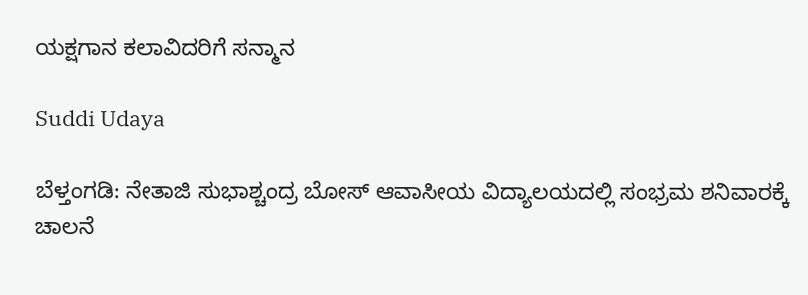ಯಕ್ಷಗಾನ ಕಲಾವಿದರಿಗೆ ಸನ್ಮಾನ

Suddi Udaya

ಬೆಳ್ತಂಗಡಿ: ನೇತಾಜಿ ಸುಭಾಶ್ಚಂದ್ರ ಬೋಸ್ ಆವಾಸೀಯ ವಿದ್ಯಾಲಯದಲ್ಲಿ ಸಂಭ್ರಮ ಶನಿವಾರಕ್ಕೆ ಚಾಲನೆ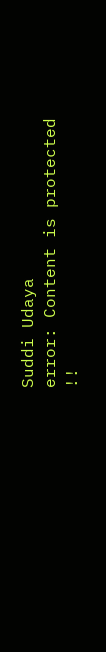Suddi Udaya
error: Content is protected !!